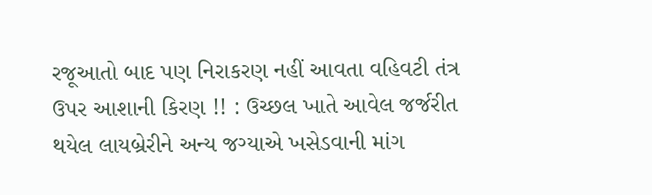રજૂઆતો બાદ પણ નિરાકરણ નહીં આવતા વહિવટી તંત્ર ઉપર આશાની કિરણ !! : ઉચ્છલ ખાતે આવેલ જર્જરીત થયેલ લાયબ્રેરીને અન્ય જગ્યાએ ખસેડવાની માંગ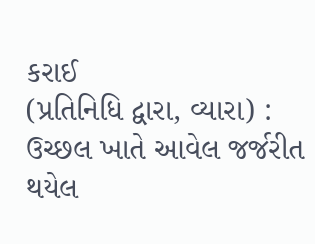કરાઈ
(પ્રતિનિધિ દ્વારા, વ્યારા) : ઉચ્છલ ખાતે આવેલ જર્જરીત થયેલ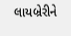લાયબ્રેરીને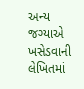અન્ય જગ્યાએ ખસેડવાની લેખિતમાં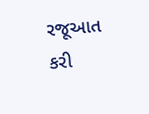રજૂઆત કરી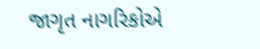જાગૃત નાગરિકોએ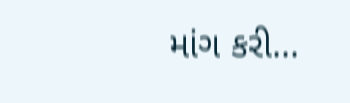માંગ કરી...